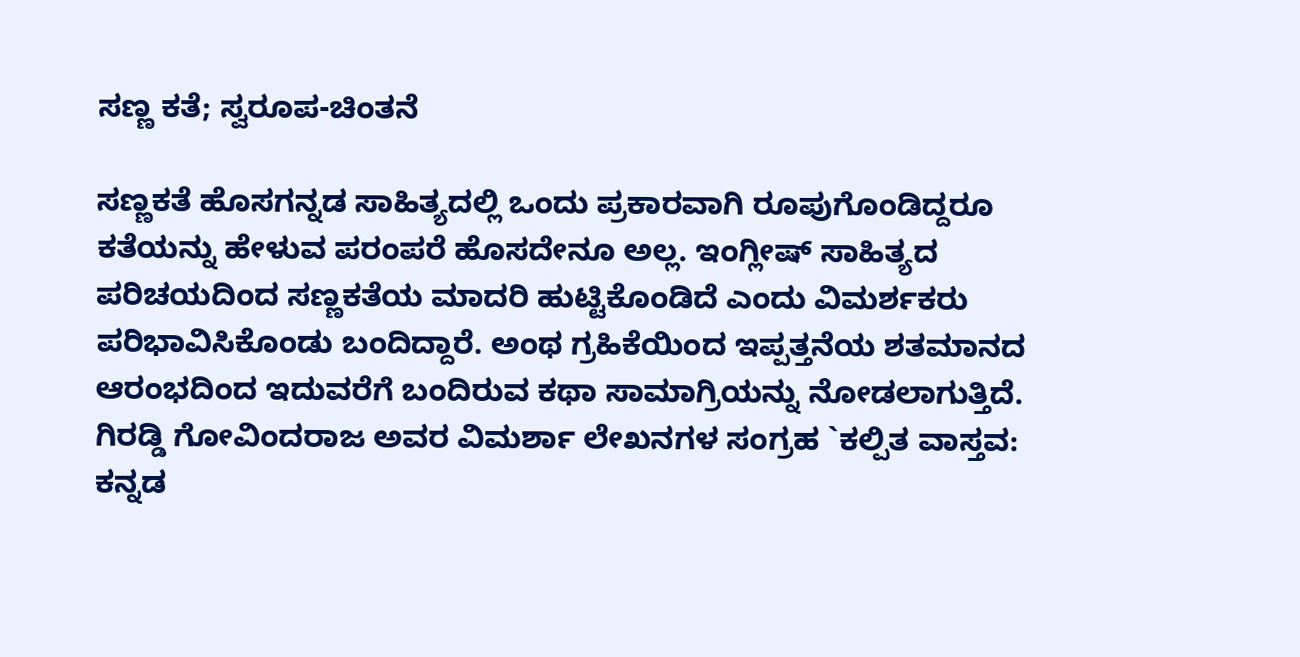ಸಣ್ಣ ಕತೆ; ಸ್ವರೂಪ-ಚಿಂತನೆ

ಸಣ್ಣಕತೆ ಹೊಸಗನ್ನಡ ಸಾಹಿತ್ಯದಲ್ಲಿ ಒಂದು ಪ್ರಕಾರವಾಗಿ ರೂಪುಗೊಂಡಿದ್ದರೂ ಕತೆಯನ್ನು ಹೇಳುವ ಪರಂಪರೆ ಹೊಸದೇನೂ ಅಲ್ಲ. ಇಂಗ್ಲೀಷ್ ಸಾಹಿತ್ಯದ ಪರಿಚಯದಿಂದ ಸಣ್ಣಕತೆಯ ಮಾದರಿ ಹುಟ್ಟಿಕೊಂಡಿದೆ ಎಂದು ವಿಮರ್ಶಕರು ಪರಿಭಾವಿಸಿಕೊಂಡು ಬಂದಿದ್ದಾರೆ. ಅಂಥ ಗ್ರಹಿಕೆಯಿಂದ ಇಪ್ಪತ್ತನೆಯ ಶತಮಾನದ ಆರಂಭದಿಂದ ಇದುವರೆಗೆ ಬಂದಿರುವ ಕಥಾ ಸಾಮಾಗ್ರಿಯನ್ನು ನೋಡಲಾಗುತ್ತಿದೆ. ಗಿರಡ್ಡಿ ಗೋವಿಂದರಾಜ ಅವರ ವಿಮರ್ಶಾ ಲೇಖನಗಳ ಸಂಗ್ರಹ `ಕಲ್ಪಿತ ವಾಸ್ತವ: ಕನ್ನಡ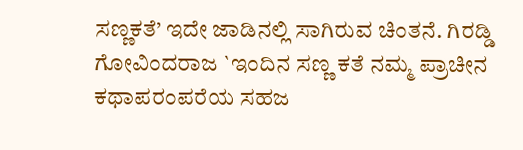ಸಣ್ಣಕತೆ’ ಇದೇ ಜಾಡಿನಲ್ಲಿ ಸಾಗಿರುವ ಚಿಂತನೆ. ಗಿರಡ್ಡಿ ಗೋವಿಂದರಾಜ `ಇಂದಿನ ಸಣ್ಣ ಕತೆ ನಮ್ಮ ಪ್ರಾಚೀನ ಕಥಾಪರಂಪರೆಯ ಸಹಜ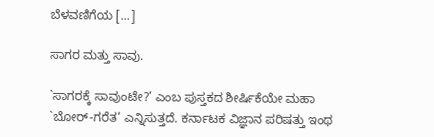ಬೆಳವಣಿಗೆಯ [...]

ಸಾಗರ ಮತ್ತು ಸಾವು.

`ಸಾಗರಕ್ಕೆ ಸಾವುಂಟೇ?’ ಎಂಬ ಪುಸ್ತಕದ ಶೀರ್ಷಿಕೆಯೇ ಮಹಾ `ಬೋರ್-ಗರೆತ‘ ಎನ್ನಿಸುತ್ತದೆ. ಕರ್ನಾಟಕ ವಿಜ್ಞಾನ ಪರಿಷತ್ತು ಇಂಥ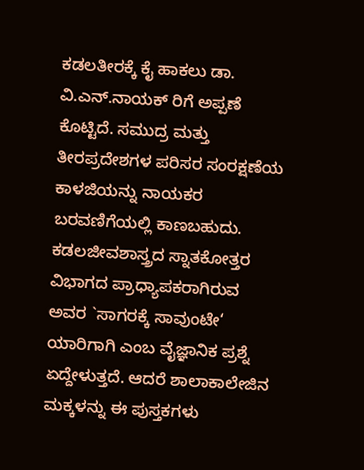ಕಡಲತೀರಕ್ಕೆ ಕೈ ಹಾಕಲು ಡಾ. ವಿ.ಎನ್.ನಾಯಕ್ ರಿಗೆ ಅಪ್ಪಣೆ ಕೊಟ್ಟಿದೆ. ಸಮುದ್ರ ಮತ್ತು ತೀರಪ್ರದೇಶಗಳ ಪರಿಸರ ಸಂರಕ್ಷಣೆಯ ಕಾಳಜಿಯನ್ನು ನಾಯಕರ ಬರವಣಿಗೆಯಲ್ಲಿ ಕಾಣಬಹುದು.
ಕಡಲಜೀವಶಾಸ್ತ್ರದ ಸ್ನಾತಕೋತ್ತರ ವಿಭಾಗದ ಪ್ರಾಧ್ಯಾಪಕರಾಗಿರುವ ಅವರ `ಸಾಗರಕ್ಕೆ ಸಾವುಂಟೇ‘ ಯಾರಿಗಾಗಿ ಎಂಬ ವೈಜ್ಞಾನಿಕ ಪ್ರಶ್ನೆ ಏದ್ದೇಳುತ್ತದೆ. ಆದರೆ ಶಾಲಾಕಾಲೇಜಿನ ಮಕ್ಕಳನ್ನು ಈ ಪುಸ್ತಕಗಳು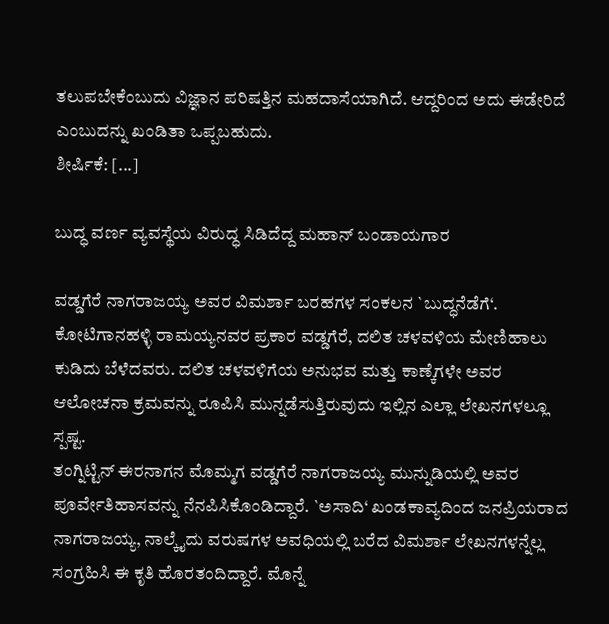ತಲುಪಬೇಕೆಂಬುದು ವಿಜ್ಞಾನ ಪರಿಷತ್ತಿನ ಮಹದಾಸೆಯಾಗಿದೆ. ಆದ್ದರಿಂದ ಅದು ಈಡೇರಿದೆ ಎಂಬುದನ್ನು ಖಂಡಿತಾ ಒಪ್ಪಬಹುದು.
ಶೀರ್ಷಿಕೆ: [...]

ಬುದ್ಧ ವರ್ಣ ವ್ಯವಸ್ಥೆಯ ವಿರುದ್ಧ ಸಿಡಿದೆದ್ದ ಮಹಾನ್ ಬಂಡಾಯಗಾರ

ವಡ್ಡಗೆರೆ ನಾಗರಾಜಯ್ಯ ಅವರ ವಿಮರ್ಶಾ ಬರಹಗಳ ಸಂಕಲನ `ಬುದ್ಧನೆಡೆಗೆ‘. ಕೋಟಿಗಾನಹಳ್ಳಿ ರಾಮಯ್ಯನವರ ಪ್ರಕಾರ ವಡ್ಡಗೆರೆ, ದಲಿತ ಚಳವಳಿಯ ಮೇಣಿಹಾಲು ಕುಡಿದು ಬೆಳೆದವರು. ದಲಿತ ಚಳವಳಿಗೆಯ ಅನುಭವ ಮತ್ತು ಕಾಣ್ಕೆಗಳೇ ಅವರ ಆಲೋಚನಾ ಕ್ರಮವನ್ನು ರೂಪಿಸಿ ಮುನ್ನಡೆಸುತ್ತಿರುವುದು ಇಲ್ಲಿನ ಎಲ್ಲಾ ಲೇಖನಗಳಲ್ಲೂ ಸ್ಪಷ್ಟ.
ತಂಗ್ನಿಟ್ಟಿನ್ ಈರನಾಗನ ಮೊಮ್ಮಗ ವಡ್ಡಗೆರೆ ನಾಗರಾಜಯ್ಯ ಮುನ್ನುಡಿಯಲ್ಲಿ ಅವರ ಪೂರ್ವೇತಿಹಾಸವನ್ನು ನೆನಪಿಸಿಕೊಂಡಿದ್ದಾರೆ. `ಅಸಾದಿ‘ ಖಂಡಕಾವ್ಯದಿಂದ ಜನಪ್ರಿಯರಾದ ನಾಗರಾಜಯ್ಯ, ನಾಲ್ಕೈದು ವರುಷಗಳ ಅವಧಿಯಲ್ಲಿ ಬರೆದ ವಿಮರ್ಶಾ ಲೇಖನಗಳನ್ನೆಲ್ಲ ಸಂಗ್ರಹಿಸಿ ಈ ಕೃತಿ ಹೊರತಂದಿದ್ದಾರೆ. ಮೊನ್ನೆ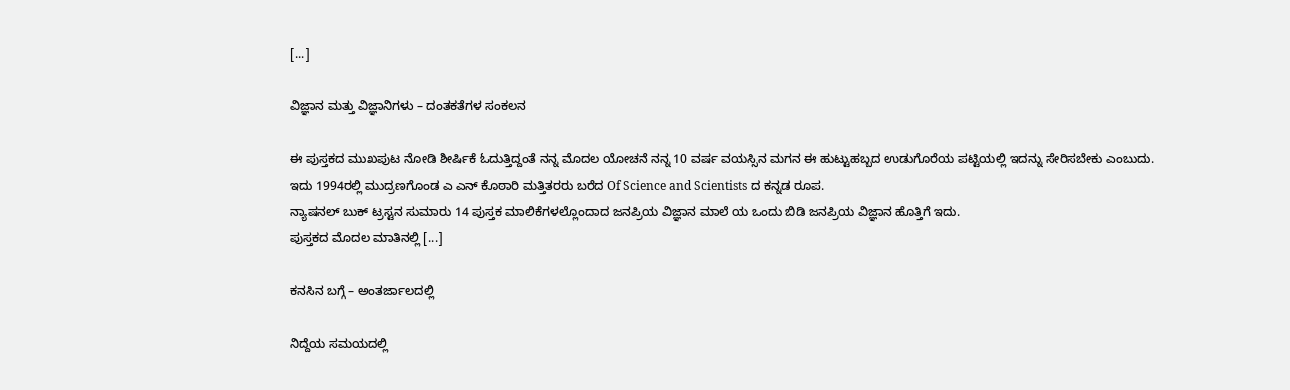[...]

ವಿಜ್ಞಾನ ಮತ್ತು ವಿಜ್ಞಾನಿಗಳು – ದಂತಕತೆಗಳ ಸಂಕಲನ

ಈ ಪುಸ್ತಕದ ಮುಖಪುಟ ನೋಡಿ ಶೀರ್ಷಿಕೆ ಓದುತ್ತಿದ್ದಂತೆ ನನ್ನ ಮೊದಲ ಯೋಚನೆ ನನ್ನ 10 ವರ್ಷ ವಯಸ್ಸಿನ ಮಗನ ಈ ಹುಟ್ಟುಹಬ್ಬದ ಉಡುಗೊರೆಯ ಪಟ್ಟಿಯಲ್ಲಿ ಇದನ್ನು ಸೇರಿಸಬೇಕು ಎಂಬುದು.
ಇದು 1994ರಲ್ಲಿ ಮುದ್ರಣಗೊಂಡ ಎ ಎನ್ ಕೊಠಾರಿ ಮತ್ತಿತರರು ಬರೆದ Of Science and Scientists ದ ಕನ್ನಡ ರೂಪ.
ನ್ಯಾಷನಲ್ ಬುಕ್ ಟ್ರಸ್ಟನ ಸುಮಾರು 14 ಪುಸ್ತಕ ಮಾಲಿಕೆಗಳಲ್ಲೊಂದಾದ ಜನಪ್ರಿಯ ವಿಜ್ಞಾನ ಮಾಲೆ ಯ ಒಂದು ಬಿಡಿ ಜನಪ್ರಿಯ ವಿಜ್ಞಾನ ಹೊತ್ತಿಗೆ ಇದು.
ಪುಸ್ತಕದ ಮೊದಲ ಮಾತಿನಲ್ಲಿ [...]

ಕನಸಿನ ಬಗ್ಗೆ – ಅಂತರ್ಜಾಲದಲ್ಲಿ

ನಿದ್ದೆಯ ಸಮಯದಲ್ಲಿ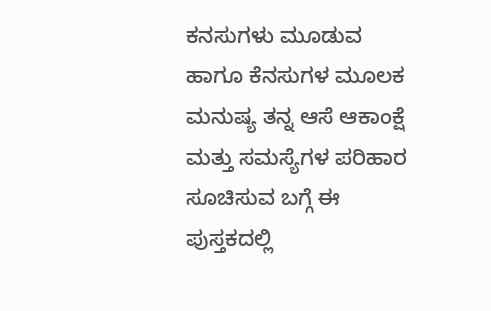ಕನಸುಗಳು ಮೂಡುವ ಹಾಗೂ ಕೆನಸುಗಳ ಮೂಲಕ ಮನುಷ್ಯ ತನ್ನ ಆಸೆ ಆಕಾಂಕ್ಷೆ ಮತ್ತು ಸಮಸ್ಯೆಗಳ ಪರಿಹಾರ ಸೂಚಿಸುವ ಬಗ್ಗೆ ಈ ಪುಸ್ತಕದಲ್ಲಿ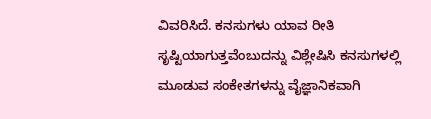ವಿವರಿಸಿದೆ. ಕನಸುಗಳು ಯಾವ ರೀತಿ ಸೃಷ್ಟಿಯಾಗುತ್ತವೆಂಬುದನ್ನು ವಿಶ್ಲೇಷಿಸಿ ಕನಸುಗಳಲ್ಲಿ ಮೂಡುವ ಸಂಕೇತಗಳನ್ನು ವೈಜ್ಞಾನಿಕವಾಗಿ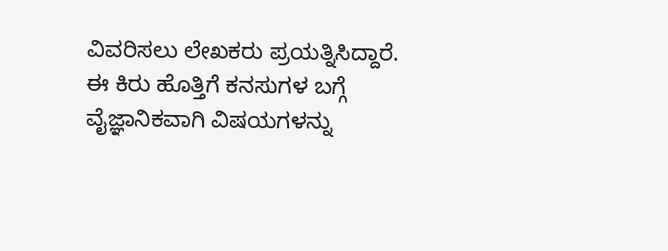ವಿವರಿಸಲು ಲೇಖಕರು ಪ್ರಯತ್ನಿಸಿದ್ದಾರೆ.
ಈ ಕಿರು ಹೊತ್ತಿಗೆ ಕನಸುಗಳ ಬಗ್ಗೆ ವೈಜ್ಞಾನಿಕವಾಗಿ ವಿಷಯಗಳನ್ನು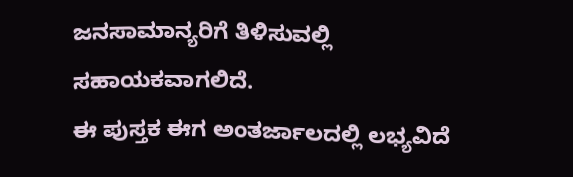ಜನಸಾಮಾನ್ಯರಿಗೆ ತಿಳಿಸುವಲ್ಲಿ ಸಹಾಯಕವಾಗಲಿದೆ.
ಈ ಪುಸ್ತಕ ಈಗ ಅಂತರ್ಜಾಲದಲ್ಲಿ ಲಭ್ಯವಿದೆ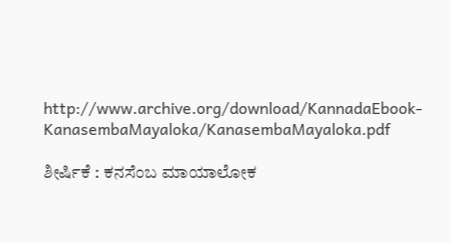http://www.archive.org/download/KannadaEbook-KanasembaMayaloka/KanasembaMayaloka.pdf

ಶೀರ್ಷಿಕೆ : ಕನಸೆಂಬ ಮಾಯಾಲೋಕ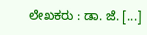ಲೇಖಕರು : ಡಾ. ಜೆ. [...]